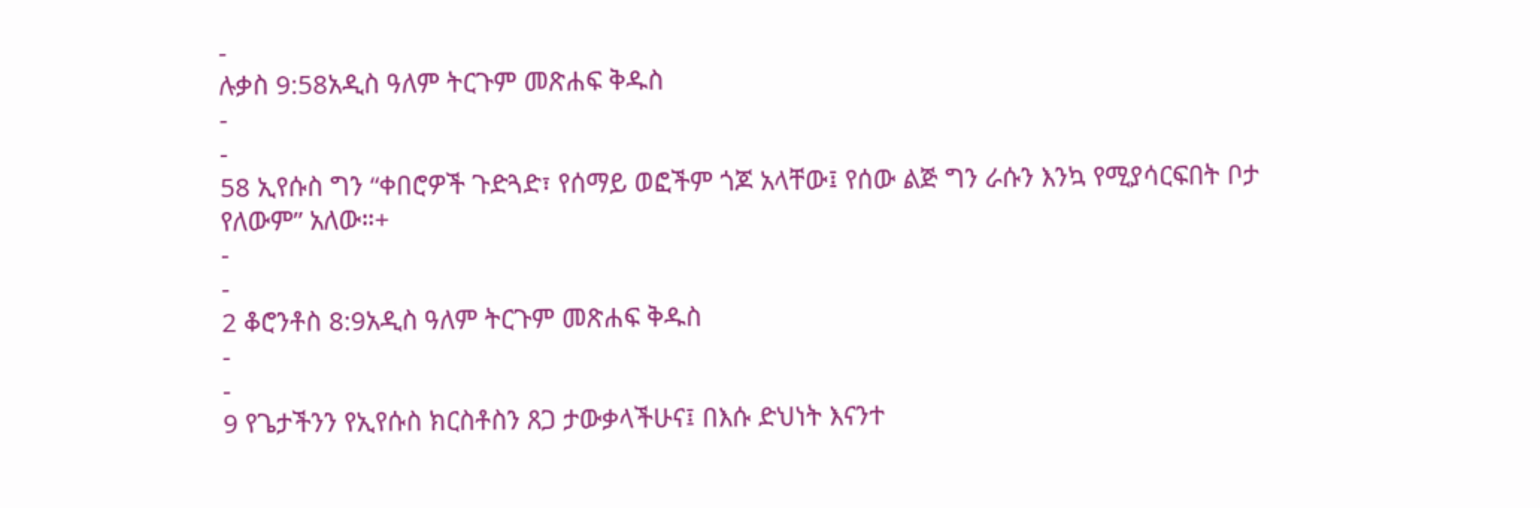-
ሉቃስ 9:58አዲስ ዓለም ትርጉም መጽሐፍ ቅዱስ
-
-
58 ኢየሱስ ግን “ቀበሮዎች ጉድጓድ፣ የሰማይ ወፎችም ጎጆ አላቸው፤ የሰው ልጅ ግን ራሱን እንኳ የሚያሳርፍበት ቦታ የለውም” አለው።+
-
-
2 ቆሮንቶስ 8:9አዲስ ዓለም ትርጉም መጽሐፍ ቅዱስ
-
-
9 የጌታችንን የኢየሱስ ክርስቶስን ጸጋ ታውቃላችሁና፤ በእሱ ድህነት እናንተ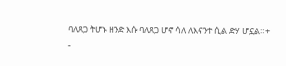ባለጸጋ ትሆኑ ዘንድ እሱ ባለጸጋ ሆኖ ሳለ ለእናንተ ሲል ድሃ ሆኗል።+
-